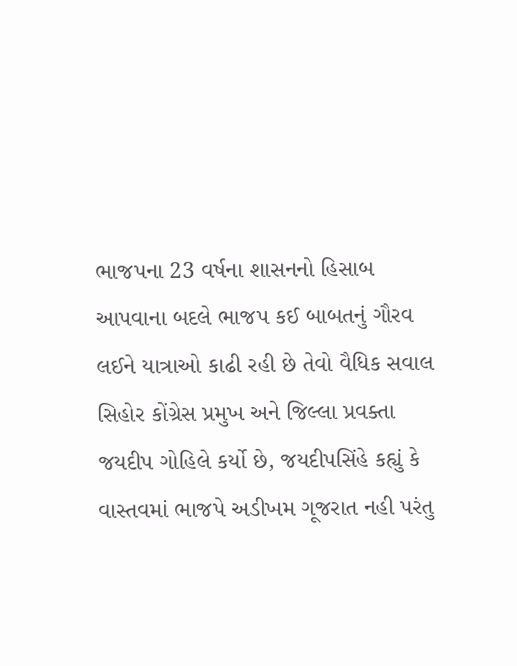ભાજપના 23 વર્ષના શાસનનો હિસાબ આપવાના બદલે ભાજપ કઈ બાબતનું ગૌરવ લઈને યાત્રાઓ કાઢી રહી છે તેવો વૈધિક સવાલ સિહોર કોંગ્રેસ પ્રમુખ અને જિલ્લા પ્રવક્તા જયદીપ ગોહિલે કર્યો છે, જયદીપસિંહે કહ્યું કે વાસ્તવમાં ભાજપે અડીખમ ગૂજરાત નહી પરંતુ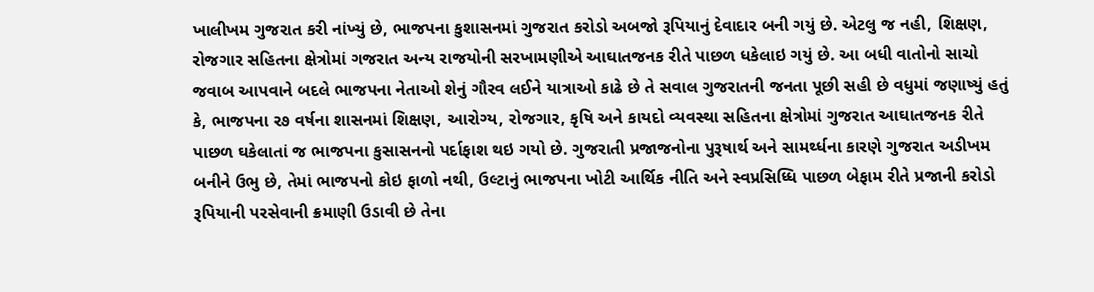ખાલીખમ ગુજરાત કરી નાંખ્યું છે, ભાજપના કુશાસનમાં ગુજરાત કરોડો અબજો રૂપિયાનું દેવાદાર બની ગયું છે. એટલુ જ નહી, શિક્ષણ, રોજગાર સહિતના ક્ષેત્રોમાં ગજરાત અન્ય રાજયોની સરખામણીએ આઘાતજનક રીતે પાછળ ધકેલાઇ ગયું છે. આ બધી વાતોનો સાચો જવાબ આપવાને બદલે ભાજપના નેતાઓ શેનું ગૌરવ લઈને યાત્રાઓ કાઢે છે તે સવાલ ગુજરાતની જનતા પૂછી સહી છે વધુમાં જણાષ્યું હતું કે, ભાજપના ર૭ વર્ષના શાસનમાં શિક્ષણ, આરોગ્ય, રોજગાર, કૃષિ અને કાયદો વ્યવસ્થા સહિતના ક્ષેત્રોમાં ગુજરાત આઘાતજનક રીતે પાછળ ઘકેલાતાં જ ભાજપના કુસાસનનો પર્દાફાશ થઇ ગયો છે. ગુજરાતી પ્રજાજનોના પુરૂષાર્થ અને સામર્થ્ધના કારણે ગુજરાત અડીખમ બનીને ઉભુ છે, તેમાં ભાજપનો કોઇ ફાળો નથી, ઉલ્ટાનું ભાજપના ખોટી આર્થિક નીતિ અને સ્વપ્રસિધ્ધિ પાછળ બેફામ રીતે પ્રજાની કરોડો રૂપિયાની પરસેવાની ક્રમાણી ઉડાવી છે તેના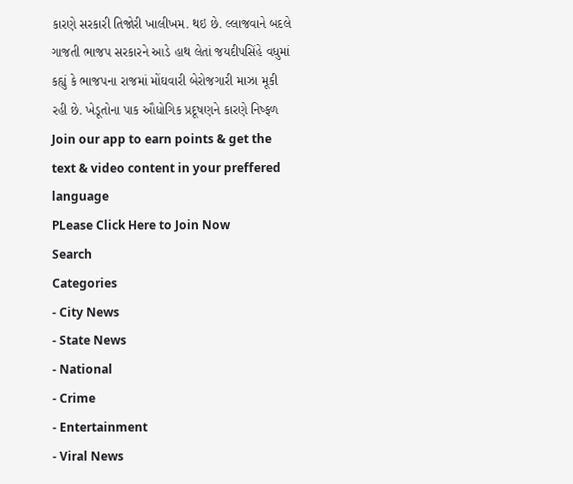કારણે સરકારી તિજોરી ખાલીખમ. થઇ છે. લ્લાજવાને બદલે ગાજતી ભાજપ સરકારને આડે હાથ લેતાં જયદીપસિંહે વધુમાં કહ્યું કે ભાજપના રાજમાં મોંઘવારી બેરોજગારી માઝા મૂકી રહી છે. ખેડૂતોના પાક ઔધોગિક પ્રદૂષણને કારણે નિષ્ફળ
Join our app to earn points & get the text & video content in your preffered language
PLease Click Here to Join Now
Search
Categories
- City News
- State News
- National
- Crime
- Entertainment
- Viral News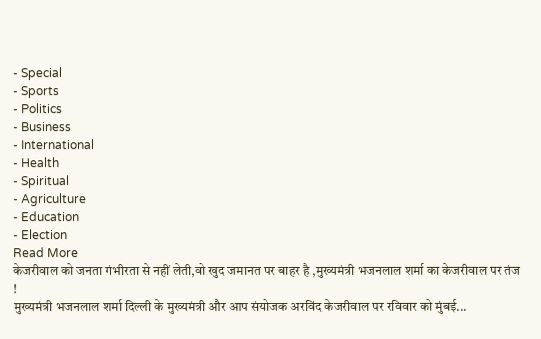- Special
- Sports
- Politics
- Business
- International
- Health
- Spiritual
- Agriculture
- Education
- Election
Read More
केजरीवाल को जनता गंभीरता से नहीं लेती,वो खुद जमानत पर बाहर है ,मुख्यमंत्री भजनलाल शर्मा का केजरीवाल पर तंज !
मुख्यमंत्री भजनलाल शर्मा दिल्ली के मुख्यमंत्री और आप संयोजक अरविंद केजरीवाल पर रविवार को मुंबई...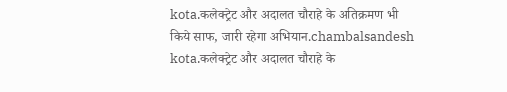kota.कलेक्ट्रेट और अदालत चौराहे के अतिक्रमण भी किये साफ, जारी रहेगा अभियान.chambalsandesh
kota.कलेक्ट्रेट और अदालत चौराहे के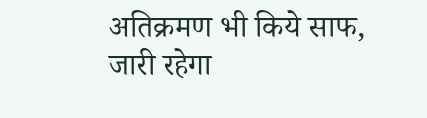अतिक्रमण भी किये साफ, जारी रहेगा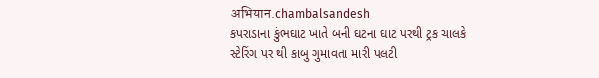अभियान.chambalsandesh
કપરાડાના કુંભઘાટ ખાતે બની ઘટના ઘાટ પરથી ટ્રક ચાલકે સ્ટેરિંગ પર થી કાબુ ગુમાવતા મારી પલટી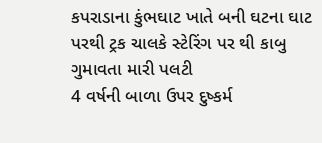કપરાડાના કુંભઘાટ ખાતે બની ઘટના ઘાટ પરથી ટ્રક ચાલકે સ્ટેરિંગ પર થી કાબુ ગુમાવતા મારી પલટી
4 વર્ષની બાળા ઉપર દુષ્કર્મ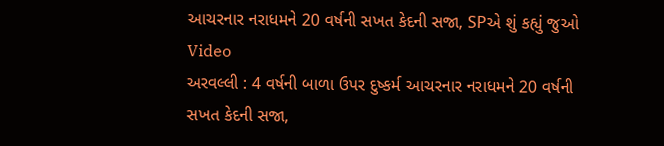આચરનાર નરાધમને 20 વર્ષની સખત કેદની સજા, SPએ શું કહ્યું જુઓ Video
અરવલ્લી : 4 વર્ષની બાળા ઉપર દુષ્કર્મ આચરનાર નરાધમને 20 વર્ષની સખત કેદની સજા,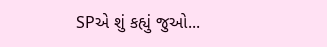SPએ શું કહ્યું જુઓ...